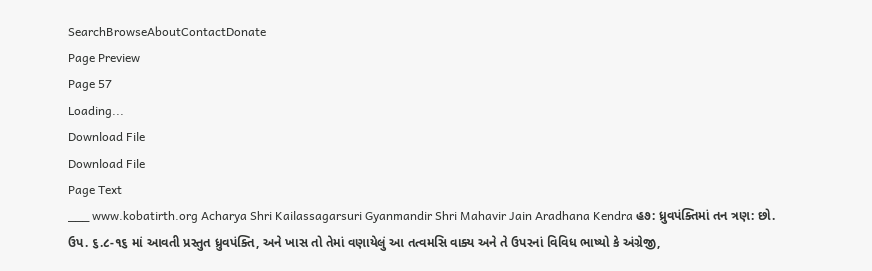SearchBrowseAboutContactDonate
Page Preview
Page 57
Loading...
Download File
Download File
Page Text
___ www.kobatirth.org Acharya Shri Kailassagarsuri Gyanmandir Shri Mahavir Jain Aradhana Kendra હ૭: ધ્રુવપંક્તિમાં તન ત્રણ: છો. ઉપ. ૬.૮-૧૬ માં આવતી પ્રસ્તુત ધ્રુવપંક્તિ, અને ખાસ તો તેમાં વણાયેલું આ તત્વમસિ વાક્ય અને તે ઉપરનાં વિવિધ ભાષ્યો કે અંગ્રેજી,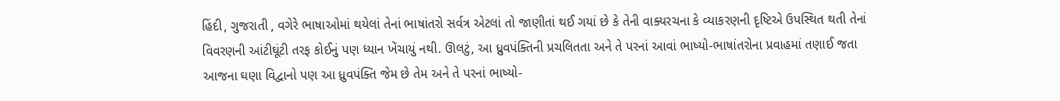હિંદી, ગુજરાતી , વગેરે ભાષાઓમાં થયેલાં તેનાં ભાષાંતરો સર્વત્ર એટલાં તો જાણીતાં થઈ ગયાં છે કે તેની વાક્યરચના કે વ્યાકરણની દૃષ્ટિએ ઉપસ્થિત થતી તેનાં વિવરણની આંટીઘૂંટી તરફ કોઈનું પણ ધ્યાન ખેંચાયું નથી. ઊલટું, આ ધ્રુવપંક્તિની પ્રચલિતતા અને તે પરનાં આવાં ભાષ્યો-ભાષાંતરોના પ્રવાહમાં તણાઈ જતા આજના ઘણા વિદ્વાનો પણ આ ધ્રુવપંક્તિ જેમ છે તેમ અને તે પરનાં ભાષ્યો-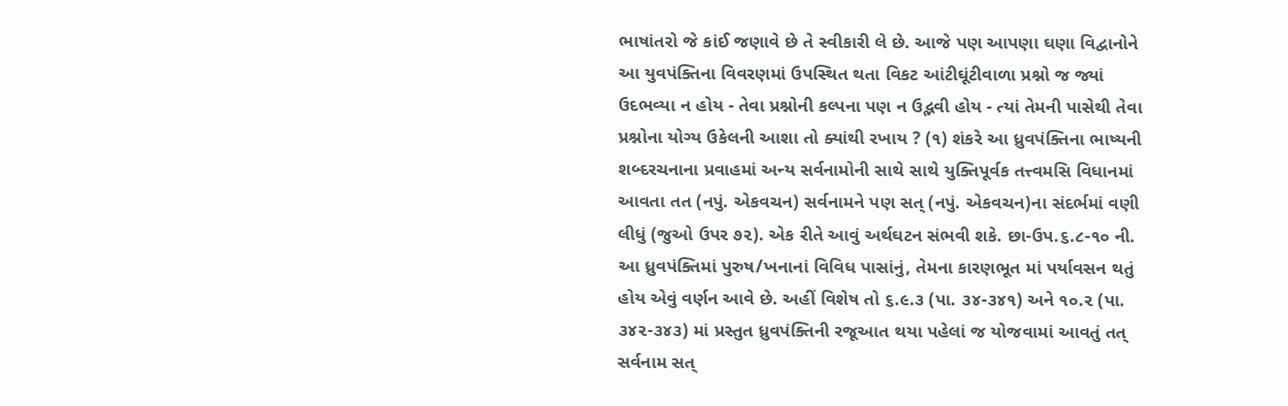ભાષાંતરો જે કાંઈ જણાવે છે તે સ્વીકારી લે છે. આજે પણ આપણા ઘણા વિદ્વાનોને આ યુવપંક્તિના વિવરણમાં ઉપસ્થિત થતા વિકટ આંટીઘૂંટીવાળા પ્રશ્નો જ જ્યાં ઉદભવ્યા ન હોય - તેવા પ્રશ્નોની કલ્પના પણ ન ઉદ્ભવી હોય - ત્યાં તેમની પાસેથી તેવા પ્રશ્નોના યોગ્ય ઉકેલની આશા તો ક્યાંથી રખાય ? (૧) શંકરે આ ધ્રુવપંક્તિના ભાષ્યની શબ્દરચનાના પ્રવાહમાં અન્ય સર્વનામોની સાથે સાથે યુક્તિપૂર્વક તત્ત્વમસિ વિધાનમાં આવતા તત (નપું. એકવચન) સર્વનામને પણ સત્ (નપું. એકવચન)ના સંદર્ભમાં વણી લીધું (જુઓ ઉપર ૭૨). એક રીતે આવું અર્થઘટન સંભવી શકે. છા-ઉપ.૬.૮-૧૦ ની. આ ધ્રુવપંક્તિમાં પુરુષ/ખનાનાં વિવિધ પાસાંનું, તેમના કારણભૂત માં પર્યાવસન થતું હોય એવું વર્ણન આવે છે. અહીં વિશેષ તો ૬.૯.૩ (પા. ૩૪-૩૪૧) અને ૧૦.૨ (પા. ૩૪૨-૩૪૩) માં પ્રસ્તુત ધ્રુવપંક્તિની રજૂઆત થયા પહેલાં જ યોજવામાં આવતું તત્ સર્વનામ સત્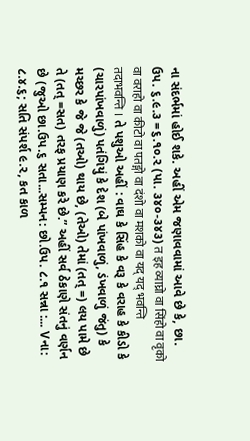ના સંદર્ભમાં હોઈ શકે. અહીં એમ જણાવવામાં આવે છે કે, છા. ઉપ. ૬.૯.૩ =૬.૧૦.૨ (પા. ૩૪૦-૩૪૩) त इह व्याघ्रो वा सिंहो वा वृको वा वराहो वा कीटो वा पतङ्गो वा दंशो वा मशको वा यद् यद् भवन्ति तदाभवन्ति । તે પશુઓ અહીં : વાઘ કે સિંહ કે વરૂ કે વરાહ કે કીડો કે (ચારપાંખવાળું) પતંગિયું કે દેશ (બે પાંખવાળું, ડંખવાળું જંતુ) કે મચ્છર કે જે જે (તઓ) થાય છે, (તેઓ) તેમાં (તત્ =) લય પામે છે તે (તત્ =સત) તરફ પ્રયાણ કરે છે.” અહીં સર્વ ઠેકાણે સંતનું વર્ણન છે (જુઓ છા.ઉપ.૬ સતા...સમ્પન: છો.ઉપ. ૮.૧ સન્ના :... Vના: ૮.૪.૬; સતિ સંપર્શ ૯.૨, કત કાળ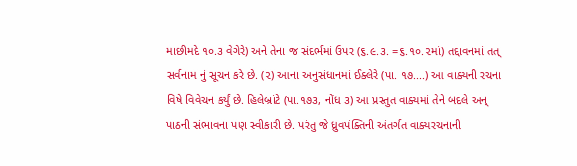માછીમદે ૧૦.૩ વેગેરે) અને તેના જ સંદર્ભમાં ઉપર (૬.૯.૩. =૬.૧૦.૨માં) તદ્દાવનમાં તત્ સર્વનામ નું સૂચન કરે છે. (૨) આના અનુસંધાનમાં ઈક્લેરે (પા. ૧૭....) આ વાક્યની રચના વિષે વિવેચન કર્યું છે. હિલેબ્રાંટે (પા.૧૭૩, નોંધ ૩) આ પ્રસ્તુત વાક્યમાં તેને બદલે અન્ પાઠની સંભાવના પણ સ્વીકારી છે. પરંતુ જે ધ્રુવપંક્તિની અંતર્ગત વાક્યરચનાની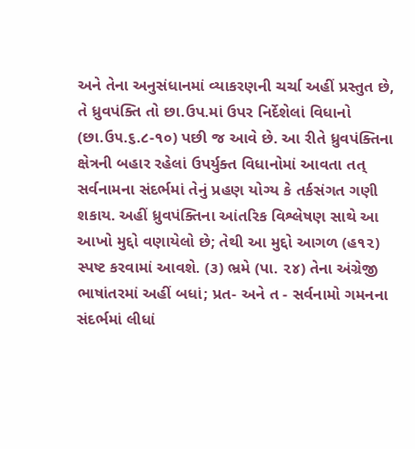અને તેના અનુસંધાનમાં વ્યાકરણની ચર્ચા અહીં પ્રસ્તુત છે, તે ધ્રુવપંક્તિ તો છા.ઉપ.માં ઉપર નિર્દેશેલાં વિધાનો (છા.ઉ૫.૬.૮-૧૦) પછી જ આવે છે. આ રીતે ધ્રુવપંક્તિના ક્ષેત્રની બહાર રહેલાં ઉપર્યુક્ત વિધાનોમાં આવતા તત્ સર્વનામના સંદર્ભમાં તેનું પ્રહણ યોગ્ય કે તર્કસંગત ગણી શકાય. અહીં ધ્રુવપંક્તિના આંતરિક વિશ્લેષણ સાથે આ આખો મુદ્દો વણાયેલો છે; તેથી આ મુદ્દો આગળ (હ૧૨) સ્પષ્ટ કરવામાં આવશે. (૩) ભ્રમે (પા. ૨૪) તેના અંગ્રેજી ભાષાંતરમાં અહીં બધાં; પ્રત- અને ત - સર્વનામો ગમનના સંદર્ભમાં લીધાં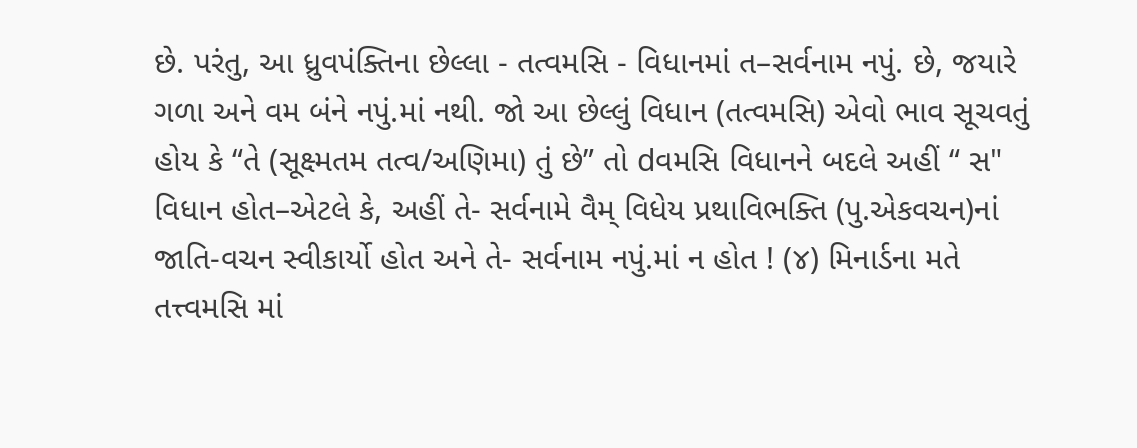છે. પરંતુ, આ ધ્રુવપંક્તિના છેલ્લા - તત્વમસિ - વિધાનમાં ત–સર્વનામ નપું. છે, જયારે ગળા અને વમ બંને નપું.માં નથી. જો આ છેલ્લું વિધાન (તત્વમસિ) એવો ભાવ સૂચવતું હોય કે “તે (સૂક્ષ્મતમ તત્વ/અણિમા) તું છે” તો dવમસિ વિધાનને બદલે અહીં “ સ" વિધાન હોત–એટલે કે, અહીં તે- સર્વનામે વૈમ્ વિધેય પ્રથાવિભક્તિ (પુ.એકવચન)નાં જાતિ-વચન સ્વીકાર્યો હોત અને તે- સર્વનામ નપું.માં ન હોત ! (૪) મિનાર્ડના મતે તત્ત્વમસિ માં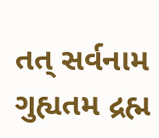તત્ સર્વનામ ગુહ્યતમ દ્રહ્મ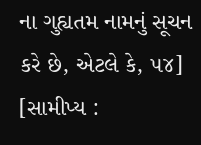ના ગુહ્યતમ નામનું સૂચન કરે છે, એટલે કે, ૫૪] [સામીપ્ય :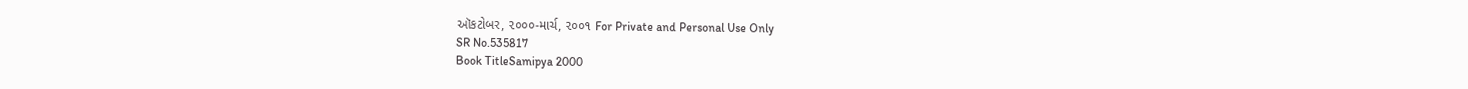ઑકટોબર, ૨૦૦૦-માર્ચ, ૨૦૦૧ For Private and Personal Use Only
SR No.535817
Book TitleSamipya 2000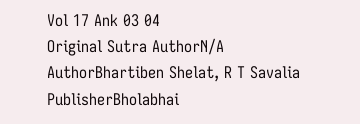Vol 17 Ank 03 04
Original Sutra AuthorN/A
AuthorBhartiben Shelat, R T Savalia
PublisherBholabhai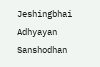Jeshingbhai Adhyayan Sanshodhan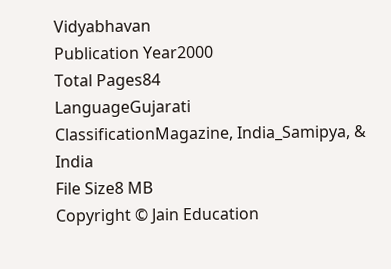Vidyabhavan
Publication Year2000
Total Pages84
LanguageGujarati
ClassificationMagazine, India_Samipya, & India
File Size8 MB
Copyright © Jain Education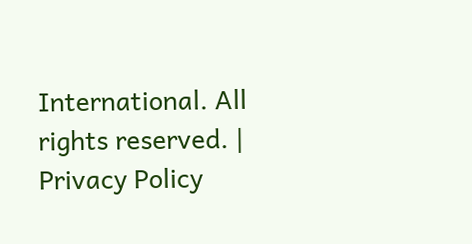International. All rights reserved. | Privacy Policy